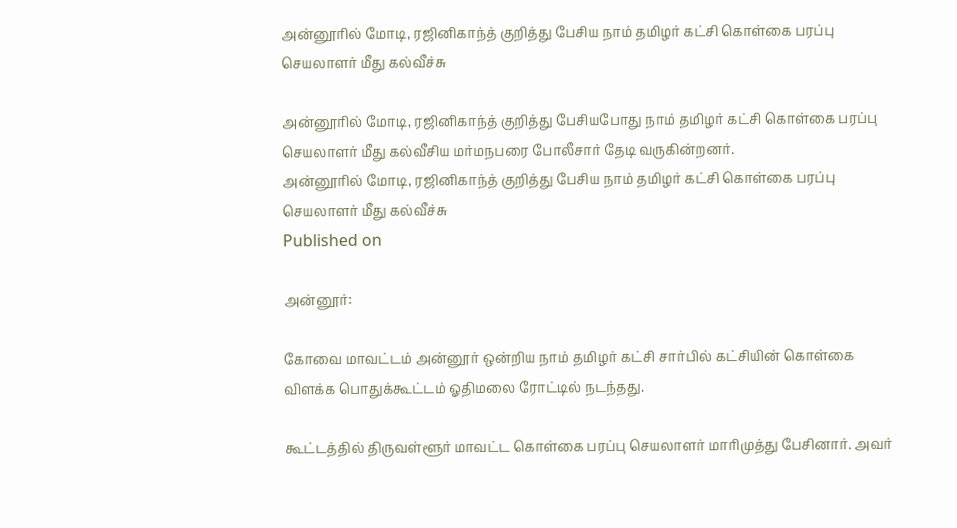அன்னூரில் மோடி, ரஜினிகாந்த் குறித்து பேசிய நாம் தமிழர் கட்சி கொள்கை பரப்பு செயலாளர் மீது கல்வீச்சு

அன்னூரில் மோடி, ரஜினிகாந்த் குறித்து பேசியபோது நாம் தமிழர் கட்சி கொள்கை பரப்பு செயலாளர் மீது கல்வீசிய மர்மநபரை போலீசார் தேடி வருகின்றனர்.
அன்னூரில் மோடி, ரஜினிகாந்த் குறித்து பேசிய நாம் தமிழர் கட்சி கொள்கை பரப்பு செயலாளர் மீது கல்வீச்சு
Published on

அன்னூர்:

கோவை மாவட்டம் அன்னூர் ஒன்றிய நாம் தமிழர் கட்சி சார்பில் கட்சியின் கொள்கை விளக்க பொதுக்கூட்டம் ஓதிமலை ரோட்டில் நடந்தது.

கூட்டத்தில் திருவள்ளூர் மாவட்ட கொள்கை பரப்பு செயலாளர் மாரிமுத்து பேசினார். அவர்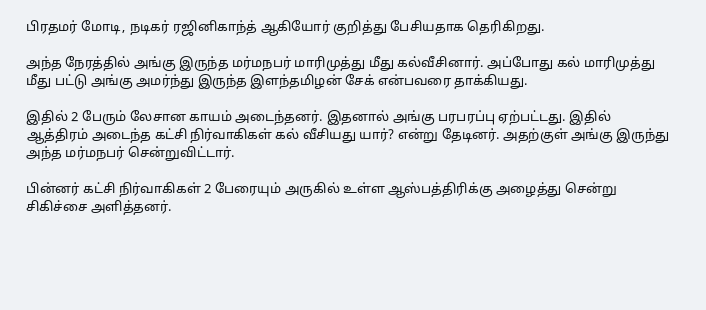பிரதமர் மோடி, நடிகர் ரஜினிகாந்த் ஆகியோர் குறித்து பேசியதாக தெரிகிறது.

அந்த நேரத்தில் அங்கு இருந்த மர்மநபர் மாரிமுத்து மீது கல்வீசினார். அப்போது கல் மாரிமுத்து மீது பட்டு அங்கு அமர்ந்து இருந்த இளந்தமிழன் சேக் என்பவரை தாக்கியது.

இதில் 2 பேரும் லேசான காயம் அடைந்தனர். இதனால் அங்கு பரபரப்பு ஏற்பட்டது. இதில் ஆத்திரம் அடைந்த கட்சி நிர்வாகிகள் கல் வீசியது யார்? என்று தேடினர். அதற்குள் அங்கு இருந்து அந்த மர்மநபர் சென்றுவிட்டார்.

பின்னர் கட்சி நிர்வாகிகள் 2 பேரையும் அருகில் உள்ள ஆஸ்பத்திரிக்கு அழைத்து சென்று சிகிச்சை அளித்தனர்.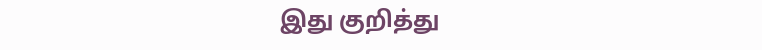இது குறித்து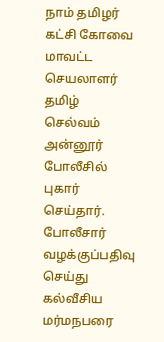நாம் தமிழர் கட்சி கோவை மாவட்ட செயலாளர் தமிழ் செல்வம் அன்னூர் போலீசில் புகார் செய்தார். போலீசார் வழக்குப்பதிவு செய்து கல்வீசிய மர்மநபரை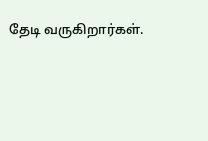தேடி வருகிறார்கள்.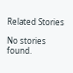Related Stories

No stories found.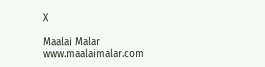X

Maalai Malar
www.maalaimalar.com